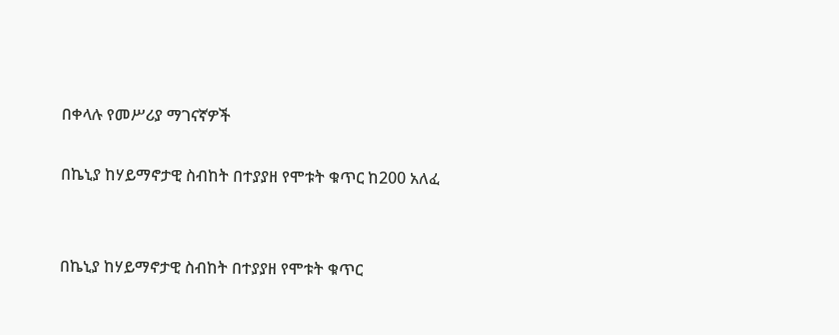በቀላሉ የመሥሪያ ማገናኛዎች

በኬኒያ ከሃይማኖታዊ ስብከት በተያያዘ የሞቱት ቁጥር ከ200 አለፈ


በኬኒያ ከሃይማኖታዊ ስብከት በተያያዘ የሞቱት ቁጥር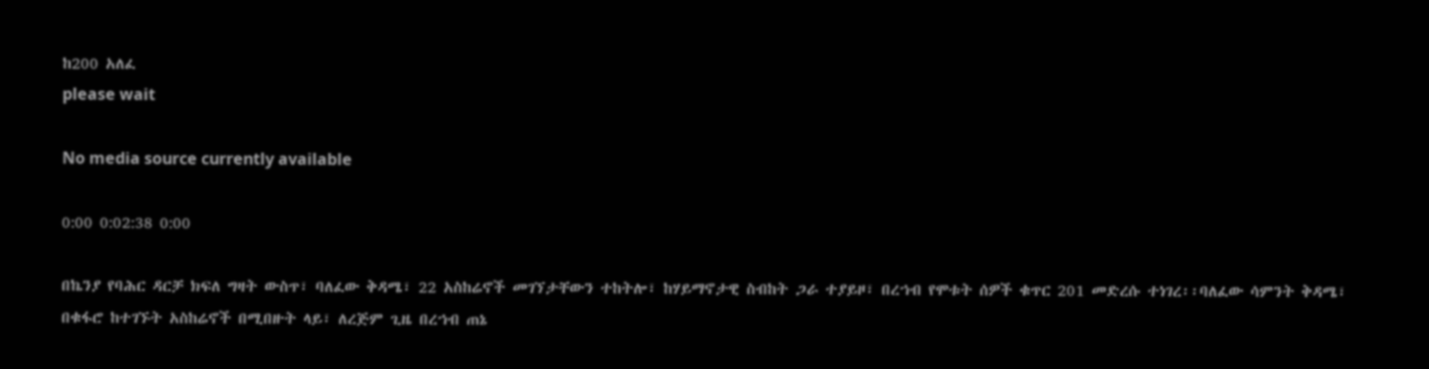ከ200 አለፈ
please wait

No media source currently available

0:00 0:02:38 0:00

በኬንያ የባሕር ዳርቻ ክፍለ ግዛት ውስጥ፣ ባለፈው ቅዳሜ፣ 22 አስከሬኖች መገኘታቸውን ተከትሎ፣ ከሃይማኖታዊ ስብከት ጋራ ተያይዞ፣ በረኀብ የሞቱት ሰዎች ቁጥር 201 መድረሱ ተነገረ፡፡ባለፈው ሳምንት ቅዳሜ፣ በቁፋሮ ከተገኙት አስከሬኖች በሚበዙት ላይ፣ ለረጅም ጊዜ በረኀብ ጠኔ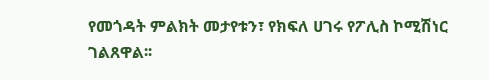የመጎዳት ምልክት መታየቱን፣ የክፍለ ሀገሩ የፖሊስ ኮሚሽነር ገልጸዋል፡፡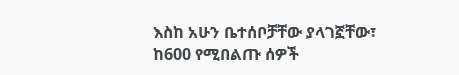እስከ አሁን ቤተሰቦቻቸው ያላገኟቸው፣ ከ600 የሚበልጡ ሰዎች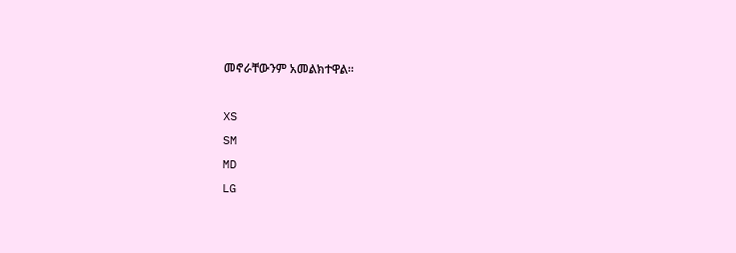መኖራቸውንም አመልክተዋል፡፡

XS
SM
MD
LG